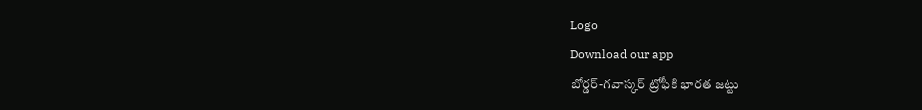Logo
Download our app
బోర్డర్-గవాస్కర్ ట్రోఫీకి భారత జట్టు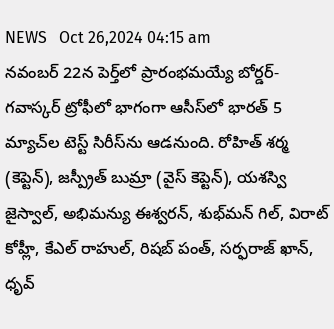NEWS   Oct 26,2024 04:15 am
నవంబర్ 22న పెర్త్‌లో ప్రారంభమయ్యే బోర్డర్-గవాస్కర్ ట్రోఫీలో భాగంగా ఆసీస్‌లో భారత్ 5 మ్యాచ్‌ల టెస్ట్ సిరీస్‌ను ఆడ‌నుంది. రోహిత్ శర్మ (కెప్టెన్‌), జస్ప్రీత్ బుమ్రా (వైస్ కెప్టెన్‌), యశస్వి జైస్వాల్, అభిమన్యు ఈశ్వరన్, శుభ్‌మన్ గిల్, విరాట్ కోహ్లీ, కేఎల్ రాహుల్, రిషబ్ పంత్, సర్ఫరాజ్ ఖాన్, ధృవ్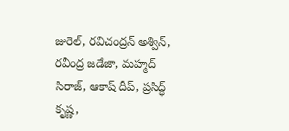జురెల్, ర‌విచంద్ర‌న్‌ అశ్విన్, ర‌వీంద్ర‌ జడేజా, మ‌హ్మ‌ద్‌ సిరాజ్, ఆకాష్ దీప్, ప్రసిద్ధ్ కృష్ణ,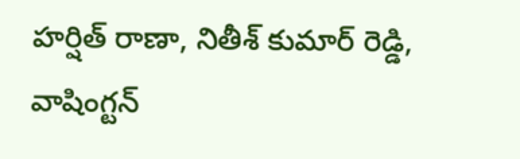హర్షిత్ రాణా, నితీశ్‌ కుమార్ రెడ్డి, వాషింగ్టన్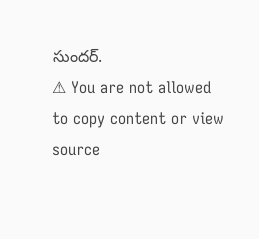సుందర్.
⚠ You are not allowed to copy content or view source